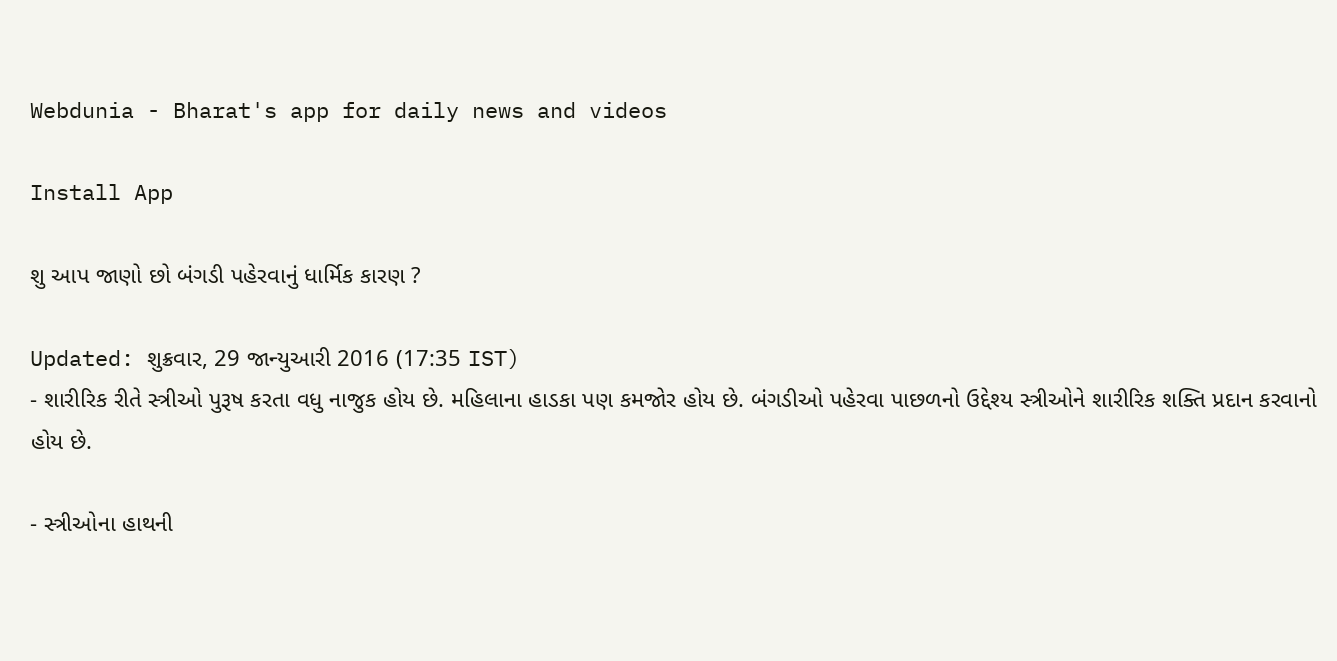Webdunia - Bharat's app for daily news and videos

Install App

શુ આપ જાણો છો બંગડી પહેરવાનું ધાર્મિક કારણ ?

Updated: શુક્રવાર, 29 જાન્યુઆરી 2016 (17:35 IST)
- શારીરિક રીતે સ્ત્રીઓ પુરૂષ કરતા વધુ નાજુક હોય છે. મહિલાના હાડકા પણ કમજોર હોય છે. બંગડીઓ પહેરવા પાછળનો ઉદ્દેશ્ય સ્ત્રીઓને શારીરિક શક્તિ પ્રદાન કરવાનો હોય છે.

- સ્ત્રીઓના હાથની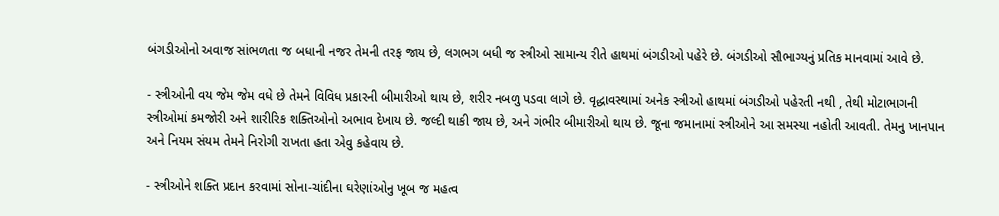બંગડીઓનો અવાજ સાંભળતા જ બધાની નજર તેમની તરફ જાય છે, લગભગ બધી જ સ્ત્રીઓ સામાન્ય રીતે હાથમાં બંગડીઓ પહેરે છે. બંગડીઓ સૌભાગ્યનું પ્રતિક માનવામાં આવે છે.

- સ્ત્રીઓની વય જેમ જેમ વધે છે તેમને વિવિધ પ્રકારની બીમારીઓ થાય છે, શરીર નબળુ પડવા લાગે છે. વૃદ્ધાવસ્થામાં અનેક સ્ત્રીઓ હાથમાં બંગડીઓ પહેરતી નથી , તેથી મોટાભાગની સ્ત્રીઓમાં કમજોરી અને શારીરિક શક્તિઓનો અભાવ દેખાય છે. જલ્દી થાકી જાય છે, અને ગંભીર બીમારીઓ થાય છે. જૂના જમાનામાં સ્ત્રીઓને આ સમસ્યા નહોતી આવતી. તેમનુ ખાનપાન અને નિયમ સંયમ તેમને નિરોગી રાખતા હતા એવુ કહેવાય છે.

- સ્ત્રીઓને શક્તિ પ્રદાન કરવામાં સોના-ચાંદીના ઘરેણાંઓનુ ખૂબ જ મહત્વ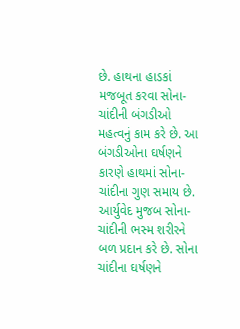છે. હાથના હાડકાં મજબૂત કરવા સોના-ચાંદીની બંગડીઓ મહત્વનું કામ કરે છે. આ બંગડીઓના ઘર્ષણને કારણે હાથમાં સોના-ચાંદીના ગુણ સમાય છે. આર્યુવેદ મુજબ સોના-ચાંદીની ભસ્મ શરીરને બળ પ્રદાન કરે છે. સોના ચાંદીના ઘર્ષણને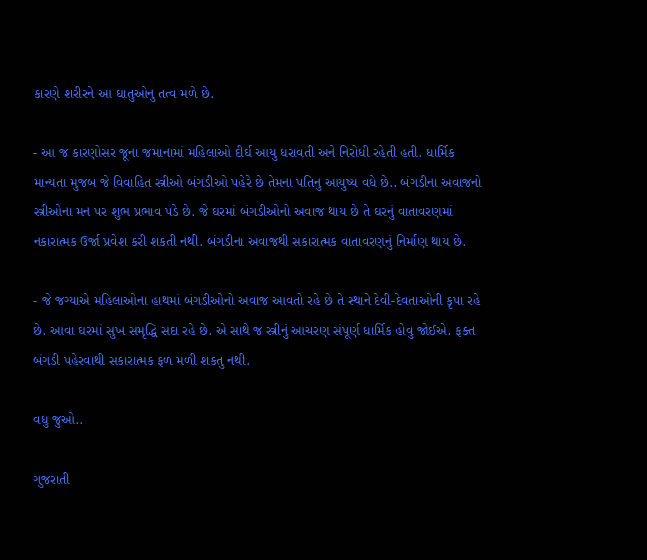કારણે શરીરને આ ઘાતુઓનુ તત્વ મળે છે.

- આ જ કારણોસર જૂના જમાનામાં મહિલાઓ દીર્ઘ આયુ ધરાવતી અને નિરોધી રહેતી હતી. ધાર્મિક માન્યતા મુજબ જે વિવાહિત સ્ત્રીઓ બંગડીઓ પહેરે છે તેમના પતિનુ આયુષ્ય વધે છે.. બંગડીના અવાજનો સ્ત્રીઓના મન પર શુભ પ્રભાવ પડે છે. જે ઘરમાં બંગડીઓનો અવાજ થાય છે તે ઘરનું વાતાવરણમાં નકારાત્મક ઉર્જા પ્રવેશ કરી શકતી નથી. બંગડીના અવાજથી સકારાત્મક વાતાવરણનું નિર્માણ થાય છે.

- જે જગ્યાએ મહિલાઓના હાથમાં બંગડીઓનો અવાજ આવતો રહે છે તે સ્થાને દેવી-દેવતાઓની કૃપા રહે છે. આવા ઘરમાં સુખ સમૃદ્ધિ સદા રહે છે. એ સાથે જ સ્ત્રીનું આચરણ સંપૂર્ણ ધાર્મિક હોવુ જોઈએ. ફક્ત બંગડી પહેરવાથી સકારાત્મક ફળ મળી શકતુ નથી.

વધુ જુઓ..

ગુજરાતી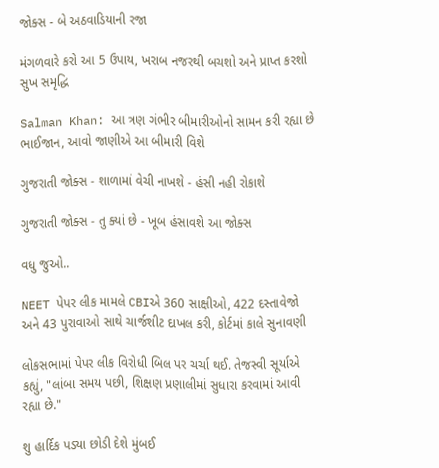જોક્સ - બે અઠવાડિયાની રજા

મંગળવારે કરો આ 5 ઉપાય, ખરાબ નજરથી બચશો અને પ્રાપ્ત કરશો સુખ સમૃદ્ધિ

Salman Khan: આ ત્રણ ગંભીર બીમારીઓનો સામન કરી રહ્યા છે ભાઈજાન, આવો જાણીએ આ બીમારી વિશે

ગુજરાતી જોક્સ - શાળામાં વેચી નાખશે - હંસી નહી રોકાશે

ગુજરાતી જોક્સ - તુ ક્યાં છે - ખૂબ હંસાવશે આ જોક્સ

વધુ જુઓ..

NEET પેપર લીક મામલે CBIએ 360 સાક્ષીઓ, 422 દસ્તાવેજો અને 43 પુરાવાઓ સાથે ચાર્જશીટ દાખલ કરી, કોર્ટમાં કાલે સુનાવણી

લોકસભામાં પેપર લીક વિરોધી બિલ પર ચર્ચા થઈ. તેજસ્વી સૂર્યાએ કહ્યું, "લાંબા સમય પછી, શિક્ષણ પ્રણાલીમાં સુધારા કરવામાં આવી રહ્યા છે."

શુ હાર્દિક પડ્યા છોડી દેશે મુંબઈ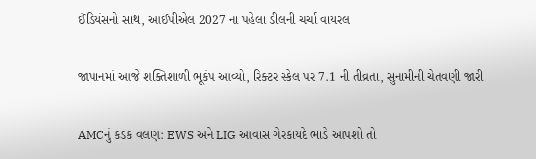ઈંડિયંસનો સાથ, આઈપીએલ 2027 ના પહેલા ડીલની ચર્ચા વાયરલ

જાપાનમાં આજે શક્તિશાળી ભૂકંપ આવ્યો, રિક્ટર સ્કેલ પર 7.1 ની તીવ્રતા, સુનામીની ચેતવણી જારી

AMCનું કડક વલણ: EWS અને LIG આવાસ ગેરકાયદે ભાડે આપશો તો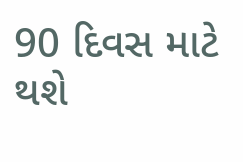90 દિવસ માટે થશે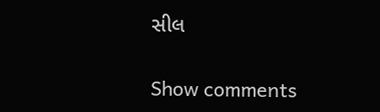સીલ

Show comments